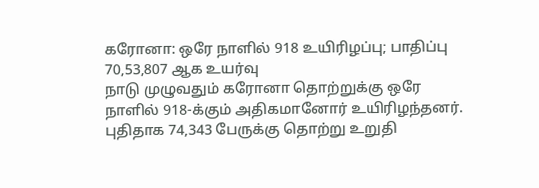கரோனா: ஒரே நாளில் 918 உயிரிழப்பு; பாதிப்பு 70,53,807 ஆக உயர்வு
நாடு முழுவதும் கரோனா தொற்றுக்கு ஒரே நாளில் 918-க்கும் அதிகமானோர் உயிரிழந்தனர். புதிதாக 74,343 பேருக்கு தொற்று உறுதி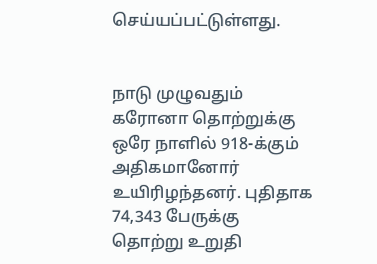செய்யப்பட்டுள்ளது.


நாடு முழுவதும் கரோனா தொற்றுக்கு ஒரே நாளில் 918-க்கும் அதிகமானோர் உயிரிழந்தனர். புதிதாக 74,343 பேருக்கு தொற்று உறுதி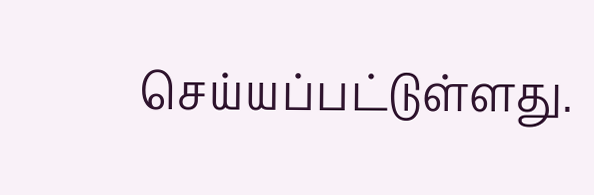செய்யப்பட்டுள்ளது.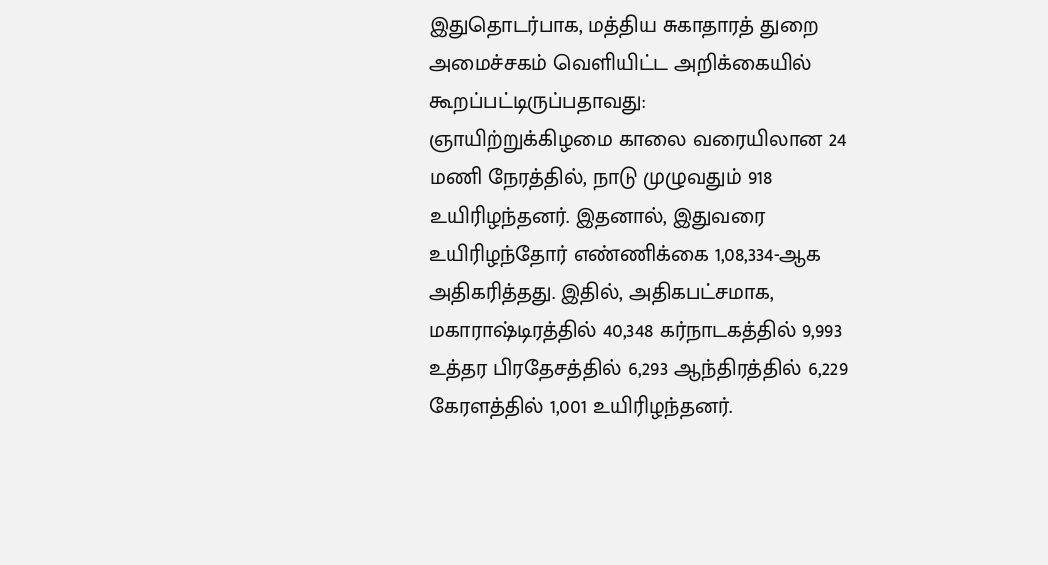இதுதொடர்பாக, மத்திய சுகாதாரத் துறை அமைச்சகம் வெளியிட்ட அறிக்கையில் கூறப்பட்டிருப்பதாவது:
ஞாயிற்றுக்கிழமை காலை வரையிலான 24 மணி நேரத்தில், நாடு முழுவதும் 918 உயிரிழந்தனர். இதனால், இதுவரை உயிரிழந்தோர் எண்ணிக்கை 1,08,334-ஆக அதிகரித்தது. இதில், அதிகபட்சமாக, மகாராஷ்டிரத்தில் 40,348 கர்நாடகத்தில் 9,993 உத்தர பிரதேசத்தில் 6,293 ஆந்திரத்தில் 6,229 கேரளத்தில் 1,001 உயிரிழந்தனர்.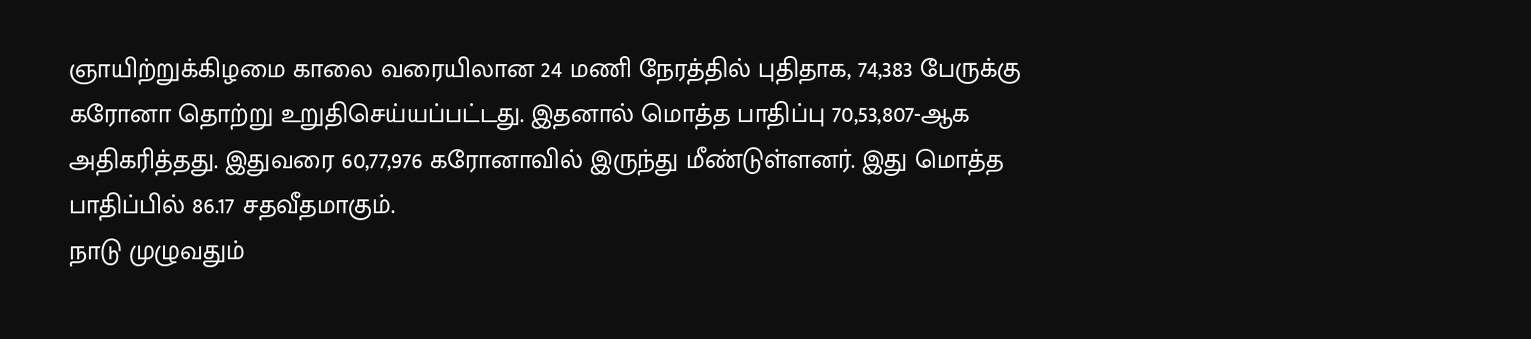ஞாயிற்றுக்கிழமை காலை வரையிலான 24 மணி நேரத்தில் புதிதாக, 74,383 பேருக்கு கரோனா தொற்று உறுதிசெய்யப்பட்டது. இதனால் மொத்த பாதிப்பு 70,53,807-ஆக அதிகரித்தது. இதுவரை 60,77,976 கரோனாவில் இருந்து மீண்டுள்ளனர். இது மொத்த பாதிப்பில் 86.17 சதவீதமாகும்.
நாடு முழுவதும்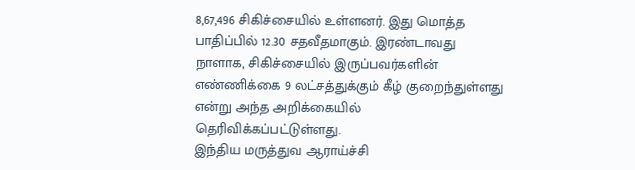8,67,496 சிகிச்சையில் உள்ளனர். இது மொத்த பாதிப்பில் 12.30 சதவீதமாகும். இரண்டாவது நாளாக, சிகிச்சையில் இருப்பவர்களின் எண்ணிக்கை 9 லட்சத்துக்கும் கீழ் குறைந்துள்ளது என்று அந்த அறிக்கையில் தெரிவிக்கப்பட்டுள்ளது.
இந்திய மருத்துவ ஆராய்ச்சி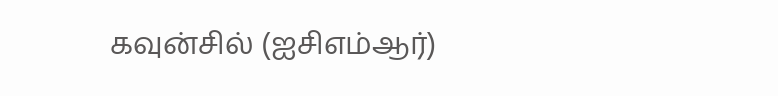கவுன்சில் (ஐசிஎம்ஆர்)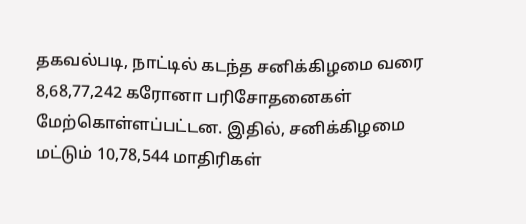தகவல்படி, நாட்டில் கடந்த சனிக்கிழமை வரை 8,68,77,242 கரோனா பரிசோதனைகள் மேற்கொள்ளப்பட்டன. இதில், சனிக்கிழமை மட்டும் 10,78,544 மாதிரிகள்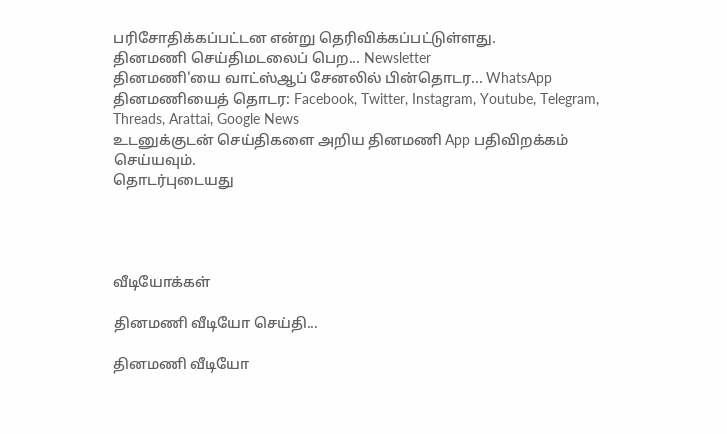பரிசோதிக்கப்பட்டன என்று தெரிவிக்கப்பட்டுள்ளது.
தினமணி செய்திமடலைப் பெற... Newsletter
தினமணி'யை வாட்ஸ்ஆப் சேனலில் பின்தொடர... WhatsApp
தினமணியைத் தொடர: Facebook, Twitter, Instagram, Youtube, Telegram, Threads, Arattai, Google News
உடனுக்குடன் செய்திகளை அறிய தினமணி App பதிவிறக்கம் செய்யவும்.
தொடர்புடையது




வீடியோக்கள்

தினமணி வீடியோ செய்தி...

தினமணி வீடியோ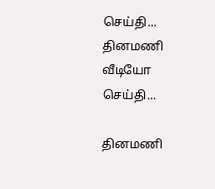செய்தி...
தினமணி வீடியோ செய்தி...

தினமணி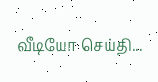வீடியோ செய்தி...